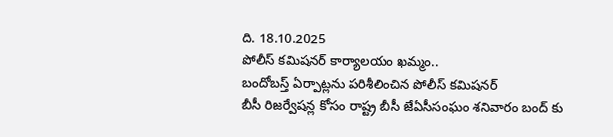ది. 18.10.2025
పోలీస్ కమిషనర్ కార్యాలయం ఖమ్మం..
బందోబస్త్ ఏర్పాట్లను పరిశీలించిన పోలీస్ కమిషనర్
బీసీ రిజర్వేషన్ల కోసం రాష్ట్ర బీసీ జేఏసీసంఘం శనివారం బంద్ కు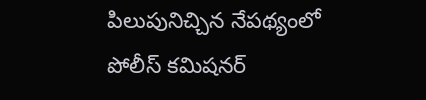పిలుపునిచ్చిన నేపథ్యంలో పోలీస్ కమిషనర్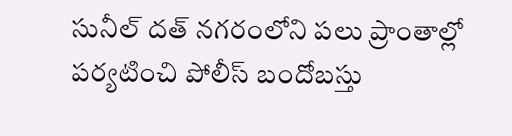సునీల్ దత్ నగరంలోని పలు ప్రాంతాల్లో పర్యటించి పోలీస్ బందోబస్తు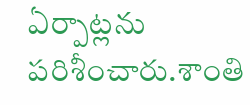ఏర్పాట్లను పరిశీంచారు.శాంతి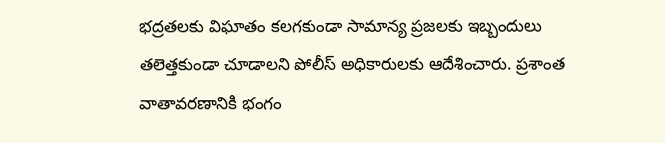భద్రతలకు విఘాతం కలగకుండా సామాన్య ప్రజలకు ఇబ్బందులు తలెత్తకుండా చూడాలని పోలీస్ అధికారులకు ఆదేశించారు. ప్రశాంత వాతావరణానికి భంగం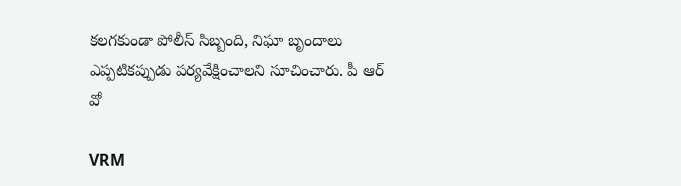కలగకుండా పోలీస్ సిబ్బంది, నిఘా బృందాలు ఎప్పటికప్పుడు పర్యవేక్షించాలని సూచించారు. పీ ఆర్ వో

VRM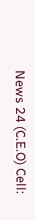News 24 (C.E.O) Cell: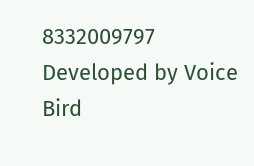8332009797
Developed by Voice Bird